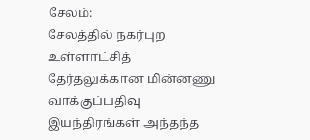சேலம்:
சேலத்தில் நகர்புற உள்ளாட்சித் தேர்தலுக்கான மின்னணு வாக்குப்பதிவு இயந்திரங்கள் அந்தந்த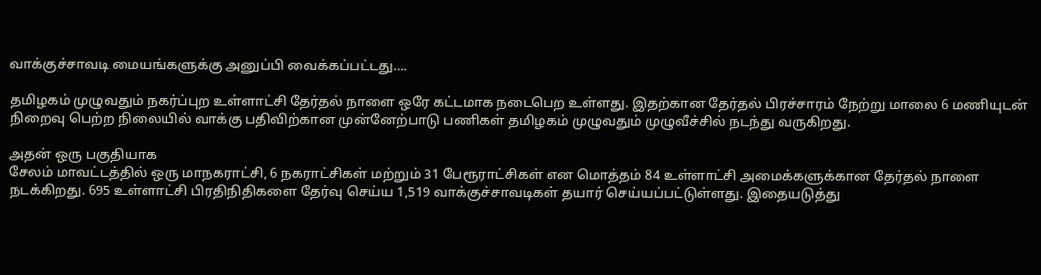வாக்குச்சாவடி மையங்களுக்கு அனுப்பி வைக்கப்பட்டது….

தமிழகம் முழுவதும் நகர்ப்புற உள்ளாட்சி தேர்தல் நாளை ஒரே கட்டமாக நடைபெற உள்ளது. இதற்கான தேர்தல் பிரச்சாரம் நேற்று மாலை 6 மணியுடன் நிறைவு பெற்ற நிலையில் வாக்கு பதிவிற்கான முன்னேற்பாடு பணிகள் தமிழகம் முழுவதும் முழுவீச்சில் நடந்து வருகிறது.

அதன் ஒரு பகுதியாக
சேலம் மாவட்டத்தில் ஒரு மாநகராட்சி, 6 நகராட்சிகள் மற்றும் 31 பேரூராட்சிகள் என மொத்தம் 84 உள்ளாட்சி அமைக்களுக்கான தேர்தல் நாளை நடக்கிறது. 695 உள்ளாட்சி பிரதிநிதிகளை தேர்வு செய்ய 1,519 வாக்குச்சாவடிகள் தயார் செய்யப்பட்டுள்ளது. இதையடுத்து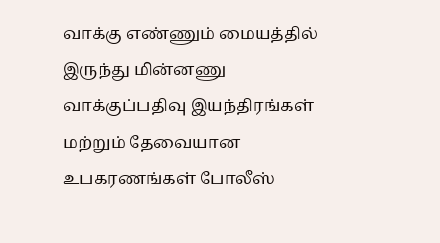வாக்கு எண்ணும் மையத்தில் இருந்து மின்னணு வாக்குப்பதிவு இயந்திரங்கள் மற்றும் தேவையான உபகரணங்கள் போலீஸ்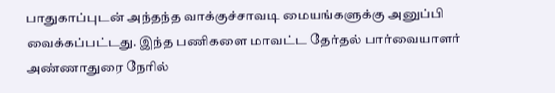பாதுகாப்புடன் அந்தந்த வாக்குச்சாவடி மையங்களுக்கு அனுப்பி வைக்கப்பட்டது. இந்த பணிகளை மாவட்ட தேர்தல் பார்வையாளர் அண்ணாதுரை நேரில்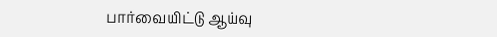பார்வையிட்டு ஆய்வு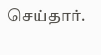செய்தார்.